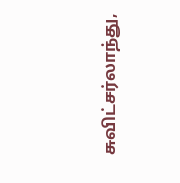சுவிட்சர்லாந்து,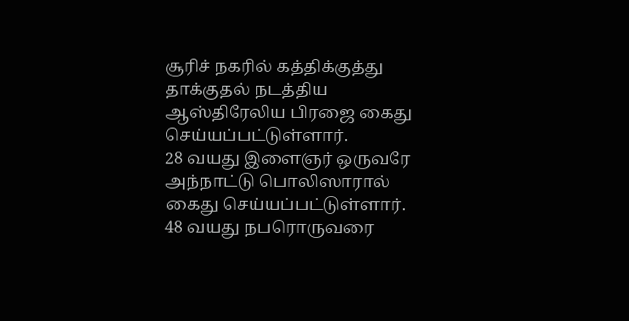சூரிச் நகரில் கத்திக்குத்து தாக்குதல் நடத்திய ஆஸ்திரேலிய பிரஜை கைது செய்யப்பட்டுள்ளார்.
28 வயது இளைஞர் ஒருவரே அந்நாட்டு பொலிஸாரால் கைது செய்யப்பட்டுள்ளார். 48 வயது நபரொருவரை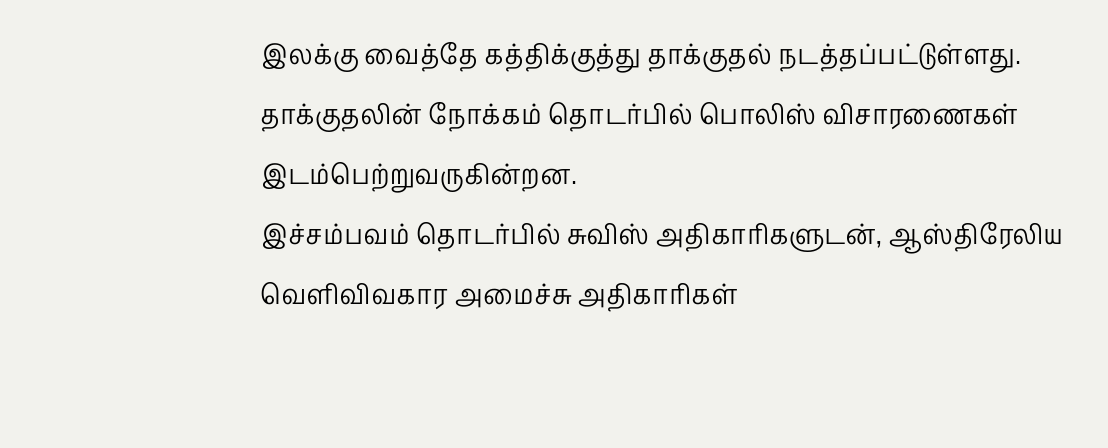இலக்கு வைத்தே கத்திக்குத்து தாக்குதல் நடத்தப்பட்டுள்ளது.
தாக்குதலின் நோக்கம் தொடர்பில் பொலிஸ் விசாரணைகள் இடம்பெற்றுவருகின்றன.
இச்சம்பவம் தொடர்பில் சுவிஸ் அதிகாரிகளுடன், ஆஸ்திரேலிய வெளிவிவகார அமைச்சு அதிகாரிகள்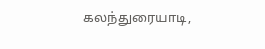கலந்துரையாடி,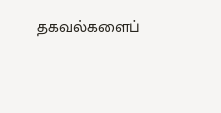தகவல்களைப்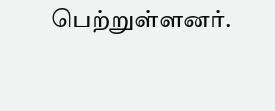பெற்றுள்ளனர்.